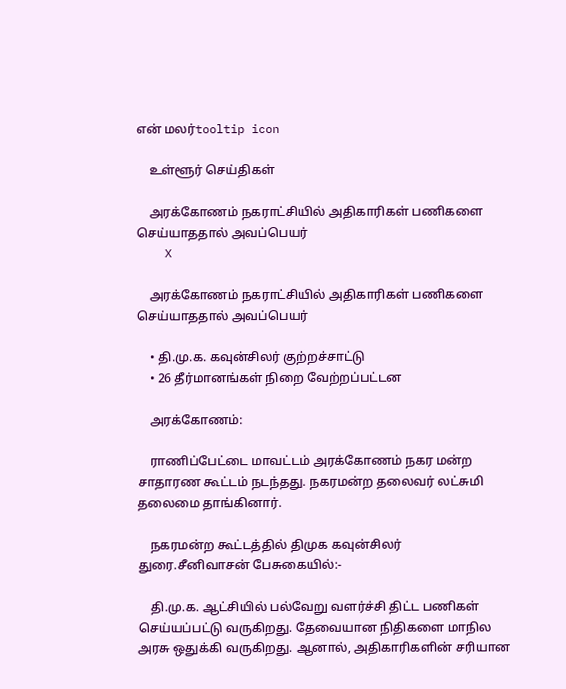என் மலர்tooltip icon

    உள்ளூர் செய்திகள்

    அரக்கோணம் நகராட்சியில் அதிகாரிகள் பணிகளை செய்யாததால் அவப்பெயர்
    X

    அரக்கோணம் நகராட்சியில் அதிகாரிகள் பணிகளை செய்யாததால் அவப்பெயர்

    • தி.மு.க. கவுன்சிலர் குற்றச்சாட்டு
    • 26 தீர்மானங்கள் நிறை வேற்றப்பட்டன

    அரக்கோணம்:

    ராணிப்பேட்டை மாவட்டம் அரக்கோணம் நகர மன்ற சாதாரண கூட்டம் நடந்தது. நகரமன்ற தலைவர் லட்சுமி தலைமை தாங்கினார்.

    நகரமன்ற கூட்டத்தில் திமுக கவுன்சிலர் துரை.சீனிவாசன் பேசுகையில்:-

    தி.மு.க. ஆட்சியில் பல்வேறு வளர்ச்சி திட்ட பணிகள் செய்யப்பட்டு வருகிறது. தேவையான நிதிகளை மாநில அரசு ஒதுக்கி வருகிறது. ஆனால், அதிகாரிகளின் சரியான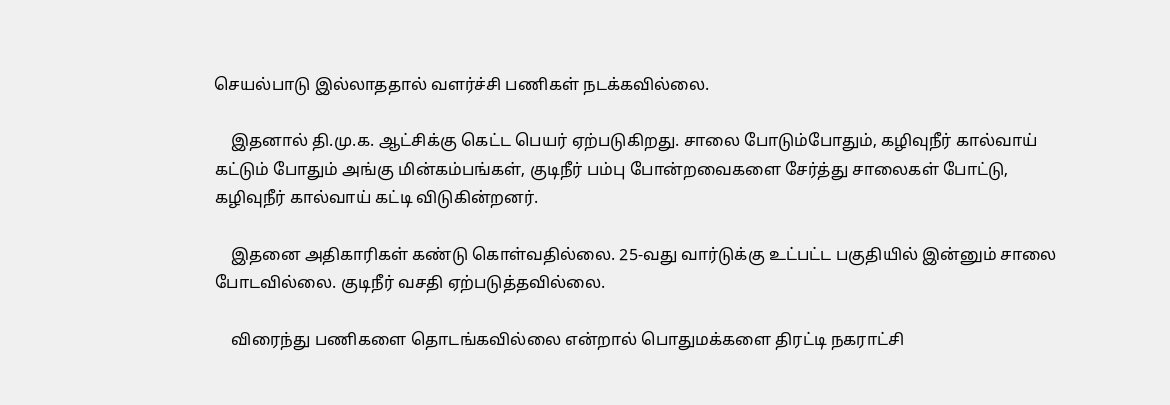செயல்பாடு இல்லாததால் வளர்ச்சி பணிகள் நடக்கவில்லை.

    இதனால் தி.மு.க. ஆட்சிக்கு கெட்ட பெயர் ஏற்படுகிறது. சாலை போடும்போதும், கழிவுநீர் கால்வாய் கட்டும் போதும் அங்கு மின்கம்பங்கள், குடிநீர் பம்பு போன்றவைகளை சேர்த்து சாலைகள் போட்டு, கழிவுநீர் கால்வாய் கட்டி விடுகின்றனர்.

    இதனை அதிகாரிகள் கண்டு கொள்வதில்லை. 25-வது வார்டுக்கு உட்பட்ட பகுதியில் இன்னும் சாலை போடவில்லை. குடிநீர் வசதி ஏற்படுத்தவில்லை.

    விரைந்து பணிகளை தொடங்கவில்லை என்றால் பொதுமக்களை திரட்டி நகராட்சி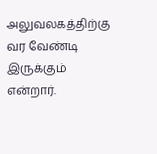அலுவலகத்திற்கு வர வேண்டி இருக்கும் என்றார்.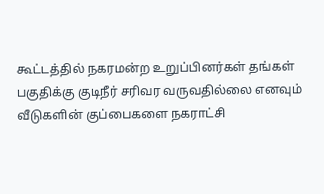கூட்டத்தில் நகரமன்ற உறுப்பினர்கள் தங்கள் பகுதிக்கு குடிநீர் சரிவர வருவதில்லை எனவும் வீடுகளின் குப்பைகளை நகராட்சி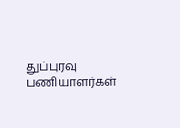துப்புரவு பணியாளர்கள்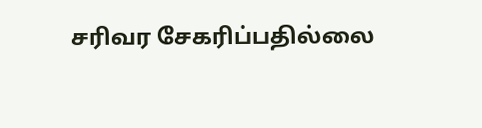சரிவர சேகரிப்பதில்லை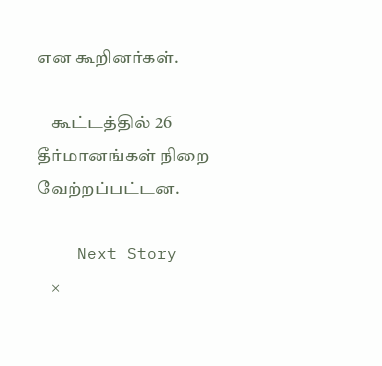என கூறினர்கள்.

    கூட்டத்தில் 26 தீர்மானங்கள் நிறை வேற்றப்பட்டன.

    Next Story
    ×